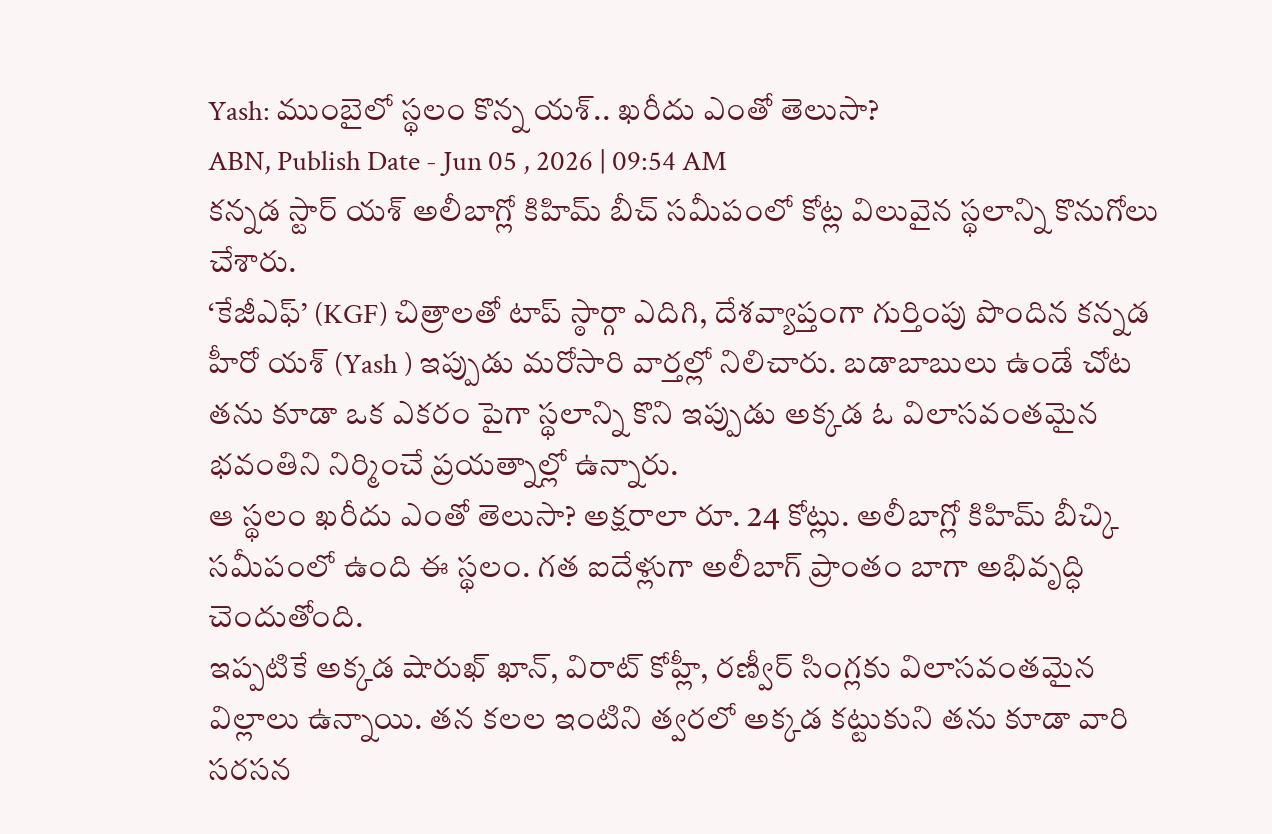Yash: ముంబైలో స్థలం కొన్న యశ్.. ఖరీదు ఎంతో తెలుసా?
ABN, Publish Date - Jun 05 , 2026 | 09:54 AM
కన్నడ స్టార్ యశ్ అలీబాగ్లో కిహిమ్ బీచ్ సమీపంలో కోట్ల విలువైన స్థలాన్ని కొనుగోలు చేశారు.
‘కేజీఎఫ్’ (KGF) చిత్రాలతో టాప్ స్ఠార్గా ఎదిగి, దేశవ్యాప్తంగా గుర్తింపు పొందిన కన్నడ హీరో యశ్ (Yash ) ఇప్పుడు మరోసారి వార్తల్లో నిలిచారు. బడాబాబులు ఉండే చోట తను కూడా ఒక ఎకరం పైగా స్థలాన్ని కొని ఇప్పుడు అక్కడ ఓ విలాసవంతమైన భవంతిని నిర్మించే ప్రయత్నాల్లో ఉన్నారు.
ఆ స్థలం ఖరీదు ఎంతో తెలుసా? అక్షరాలా రూ. 24 కోట్లు. అలీబాగ్లో కిహిమ్ బీచ్కి సమీపంలో ఉంది ఈ స్థలం. గత ఐదేళ్లుగా అలీబాగ్ ప్రాంతం బాగా అభివృద్ధి చెందుతోంది.
ఇప్పటికే అక్కడ షారుఖ్ ఖాన్, విరాట్ కోహ్లీ, రణ్వీర్ సింగ్లకు విలాసవంతమైన విల్లాలు ఉన్నాయి. తన కలల ఇంటిని త్వరలో అక్కడ కట్టుకుని తను కూడా వారి సరసన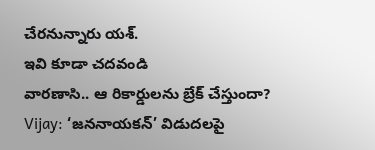చేరనున్నారు యశ్.
ఇవి కూడా చదవండి
వారణాసి.. ఆ రికార్డులను బ్రేక్ చేస్తుందా?
Vijay: ‘జననాయకన్’ విడుదలపై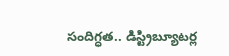సందిగ్ధత.. డిస్ట్రిబ్యూటర్ల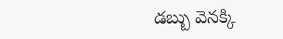డబ్బు వెనక్కి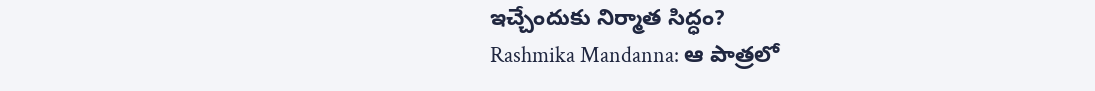ఇచ్చేందుకు నిర్మాత సిద్ధం?
Rashmika Mandanna: ఆ పాత్రలో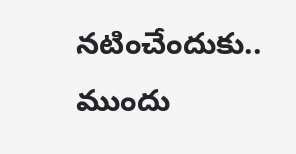నటించేందుకు.. ముందు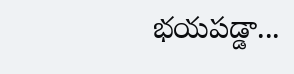భయపడ్డా...